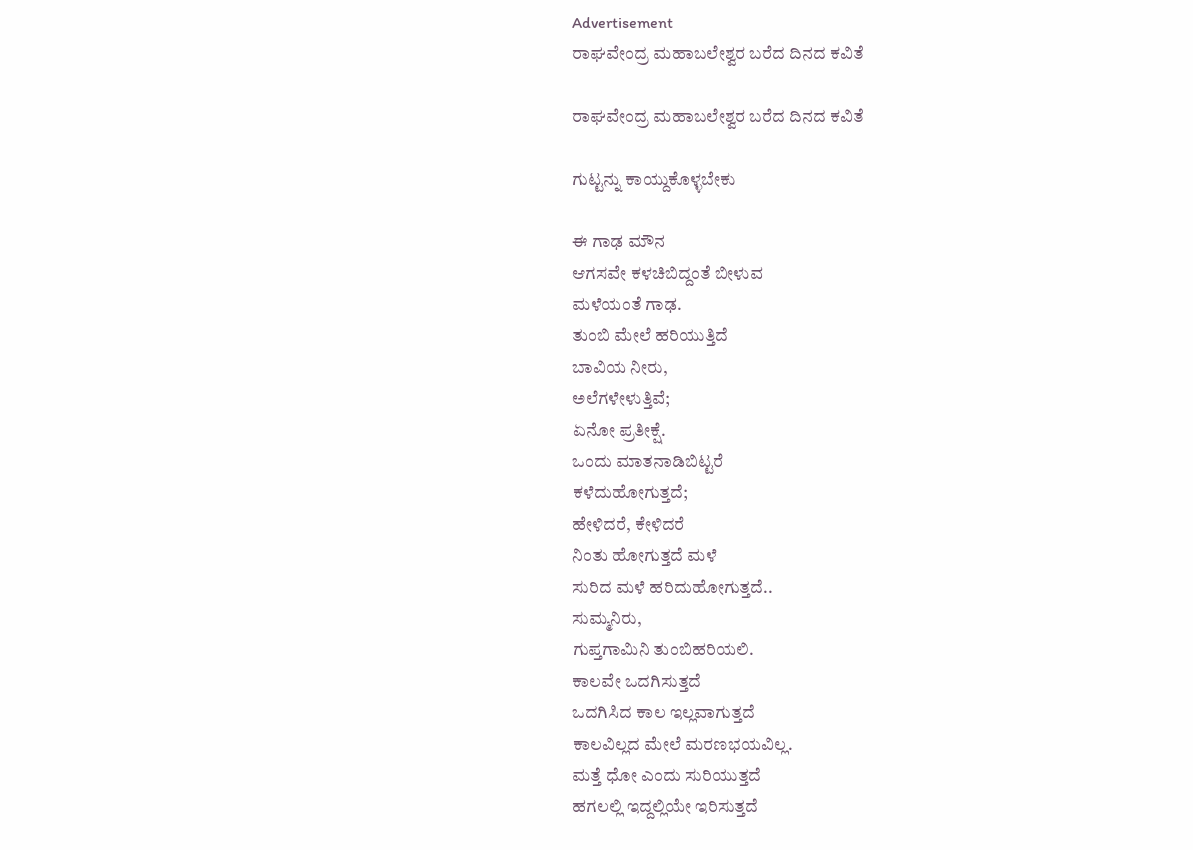Advertisement
ರಾಘವೇಂದ್ರ ಮಹಾಬಲೇಶ್ವರ ಬರೆದ ದಿನದ ಕವಿತೆ

ರಾಘವೇಂದ್ರ ಮಹಾಬಲೇಶ್ವರ ಬರೆದ ದಿನದ ಕವಿತೆ

ಗುಟ್ಟನ್ನು ಕಾಯ್ದುಕೊಳ್ಳಬೇಕು

ಈ ಗಾಢ ಮೌನ
ಆಗಸವೇ ಕಳಚಿಬಿದ್ದಂತೆ ಬೀಳುವ
ಮಳೆಯಂತೆ ಗಾಢ.
ತುಂಬಿ ಮೇಲೆ ಹರಿಯುತ್ತಿದೆ
ಬಾವಿಯ ನೀರು,
ಅಲೆಗಳೇಳುತ್ತಿವೆ;
ಏನೋ ಪ್ರತೀಕ್ಷೆ.
ಒಂದು ಮಾತನಾಡಿಬಿಟ್ಟರೆ
ಕಳೆದುಹೋಗುತ್ತದೆ;
ಹೇಳಿದರೆ, ಕೇಳಿದರೆ
ನಿಂತು ಹೋಗುತ್ತದೆ ಮಳೆ
ಸುರಿದ ಮಳೆ ಹರಿದುಹೋಗುತ್ತದೆ..
ಸುಮ್ಮನಿರು,
ಗುಪ್ತಗಾಮಿನಿ ತುಂಬಿಹರಿಯಲಿ.
ಕಾಲವೇ ಒದಗಿಸುತ್ತದೆ
ಒದಗಿಸಿದ ಕಾಲ ಇಲ್ಲವಾಗುತ್ತದೆ
ಕಾಲವಿಲ್ಲದ ಮೇಲೆ ಮರಣಭಯವಿಲ್ಲ.
ಮತ್ತೆ ಧೋ ಎಂದು ಸುರಿಯುತ್ತದೆ
ಹಗಲಲ್ಲಿ ಇದ್ದಲ್ಲಿಯೇ ಇರಿಸುತ್ತದೆ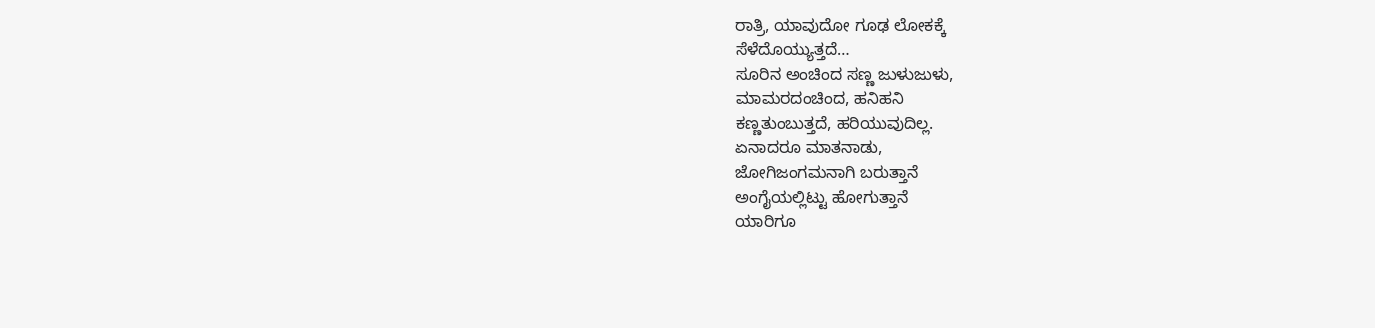ರಾತ್ರಿ, ಯಾವುದೋ ಗೂಢ ಲೋಕಕ್ಕೆ
ಸೆಳೆದೊಯ್ಯುತ್ತದೆ…
ಸೂರಿನ ಅಂಚಿಂದ ಸಣ್ಣ ಜುಳುಜುಳು,
ಮಾಮರದಂಚಿಂದ, ಹನಿಹನಿ
ಕಣ್ಣತುಂಬುತ್ತದೆ, ಹರಿಯುವುದಿಲ್ಲ.
ಏನಾದರೂ ಮಾತನಾಡು,
ಜೋಗಿಜಂಗಮನಾಗಿ ಬರುತ್ತಾನೆ
ಅಂಗೈಯಲ್ಲಿಟ್ಟು ಹೋಗುತ್ತಾನೆ
ಯಾರಿಗೂ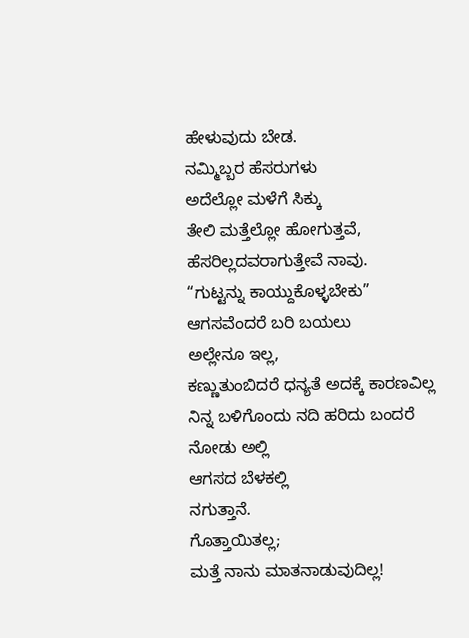ಹೇಳುವುದು ಬೇಡ.
ನಮ್ಮಿಬ್ಬರ ಹೆಸರುಗಳು
ಅದೆಲ್ಲೋ ಮಳೆಗೆ ಸಿಕ್ಕು
ತೇಲಿ ಮತ್ತೆಲ್ಲೋ ಹೋಗುತ್ತವೆ,
ಹೆಸರಿಲ್ಲದವರಾಗುತ್ತೇವೆ ನಾವು.
“ಗುಟ್ಟನ್ನು ಕಾಯ್ದುಕೊಳ್ಳಬೇಕು”
ಆಗಸವೆಂದರೆ ಬರಿ ಬಯಲು
ಅಲ್ಲೇನೂ ಇಲ್ಲ,
ಕಣ್ಣುತುಂಬಿದರೆ ಧನ್ಯತೆ ಅದಕ್ಕೆ ಕಾರಣವಿಲ್ಲ
ನಿನ್ನ ಬಳಿಗೊಂದು ನದಿ ಹರಿದು ಬಂದರೆ
ನೋಡು ಅಲ್ಲಿ
ಆಗಸದ ಬೆಳಕಲ್ಲಿ
ನಗುತ್ತಾನೆ.
ಗೊತ್ತಾಯಿತಲ್ಲ;
ಮತ್ತೆ ನಾನು ಮಾತನಾಡುವುದಿಲ್ಲ!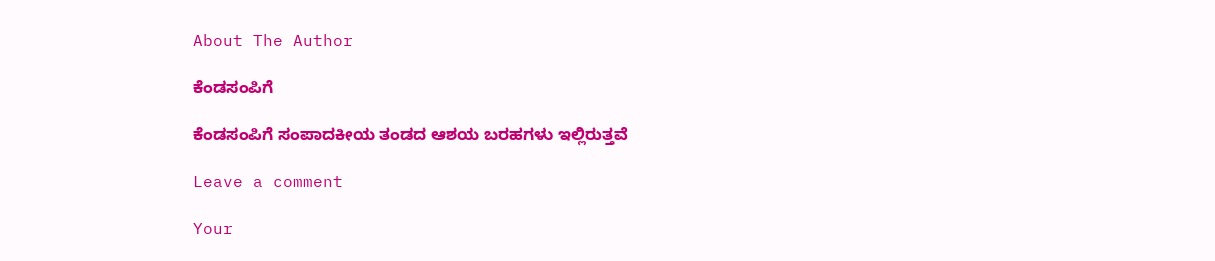About The Author

ಕೆಂಡಸಂಪಿಗೆ

ಕೆಂಡಸಂಪಿಗೆ ಸಂಪಾದಕೀಯ ತಂಡದ ಆಶಯ ಬರಹಗಳು ಇಲ್ಲಿರುತ್ತವೆ

Leave a comment

Your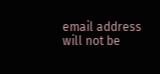email address will not be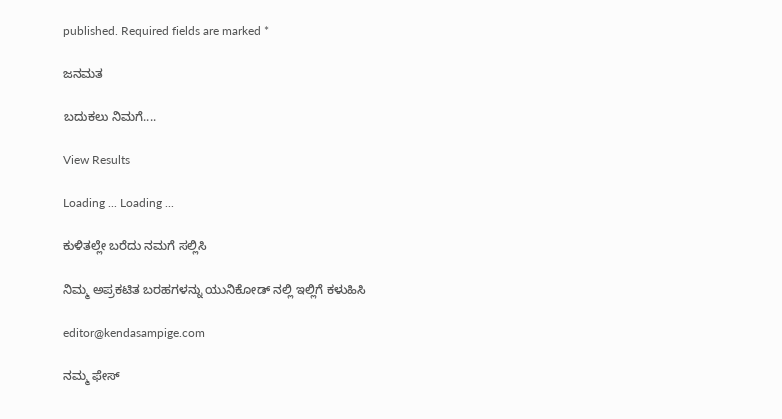published. Required fields are marked *

ಜನಮತ

ಬದುಕಲು ನಿಮಗೆ....

View Results

Loading ... Loading ...

ಕುಳಿತಲ್ಲೇ ಬರೆದು ನಮಗೆ ಸಲ್ಲಿಸಿ

ನಿಮ್ಮ ಅಪ್ರಕಟಿತ ಬರಹಗಳನ್ನು ಯುನಿಕೋಡ್ ನಲ್ಲಿ ಇಲ್ಲಿಗೆ ಕಳುಹಿಸಿ

editor@kendasampige.com

ನಮ್ಮ ಫೇಸ್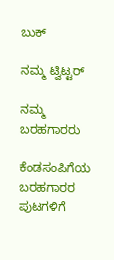ಬುಕ್

ನಮ್ಮ ಟ್ವಿಟ್ಟರ್

ನಮ್ಮ ಬರಹಗಾರರು

ಕೆಂಡಸಂಪಿಗೆಯ ಬರಹಗಾರರ ಪುಟಗಳಿಗೆ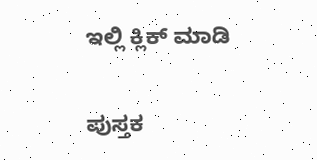ಇಲ್ಲಿ ಕ್ಲಿಕ್ ಮಾಡಿ

ಪುಸ್ತಕ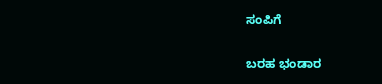ಸಂಪಿಗೆ

ಬರಹ ಭಂಡಾರ